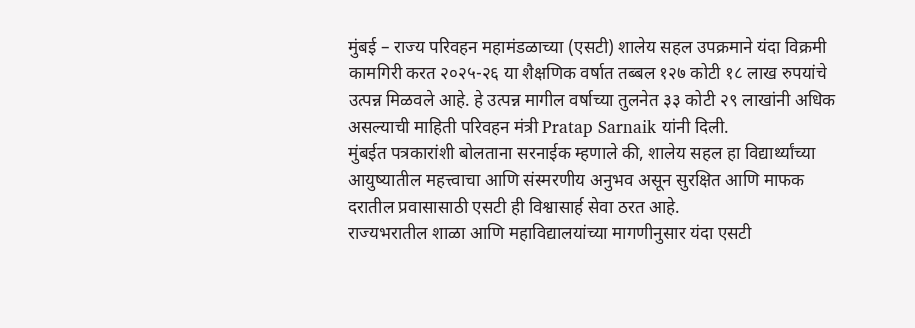मुंबई – राज्य परिवहन महामंडळाच्या (एसटी) शालेय सहल उपक्रमाने यंदा विक्रमी कामगिरी करत २०२५-२६ या शैक्षणिक वर्षात तब्बल १२७ कोटी १८ लाख रुपयांचे उत्पन्न मिळवले आहे. हे उत्पन्न मागील वर्षाच्या तुलनेत ३३ कोटी २९ लाखांनी अधिक असल्याची माहिती परिवहन मंत्री Pratap Sarnaik यांनी दिली.
मुंबईत पत्रकारांशी बोलताना सरनाईक म्हणाले की, शालेय सहल हा विद्यार्थ्यांच्या आयुष्यातील महत्त्वाचा आणि संस्मरणीय अनुभव असून सुरक्षित आणि माफक दरातील प्रवासासाठी एसटी ही विश्वासार्ह सेवा ठरत आहे.
राज्यभरातील शाळा आणि महाविद्यालयांच्या मागणीनुसार यंदा एसटी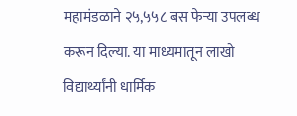महामंडळाने २५,५५८ बस फेऱ्या उपलब्ध करून दिल्या. या माध्यमातून लाखो विद्यार्थ्यांनी धार्मिक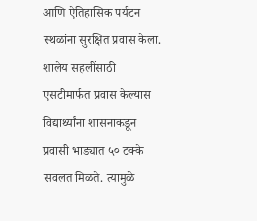आणि ऐतिहासिक पर्यटन स्थळांना सुरक्षित प्रवास केला.
शालेय सहलींसाठी एसटीमार्फत प्रवास केल्यास विद्यार्थ्यांना शासनाकडून प्रवासी भाड्यात ५० टक्के सवलत मिळते. त्यामुळे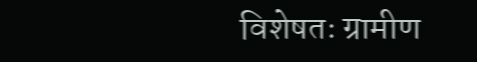विशेषतः ग्रामीण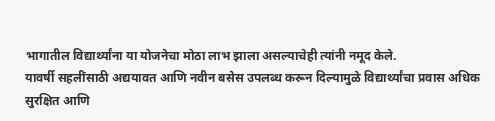भागातील विद्यार्थ्यांना या योजनेचा मोठा लाभ झाला असल्याचेही त्यांनी नमूद केले.
यावर्षी सहलींसाठी अद्ययावत आणि नवीन बसेस उपलब्ध करून दिल्यामुळे विद्यार्थ्यांचा प्रवास अधिक सुरक्षित आणि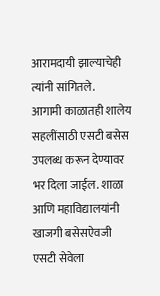आरामदायी झाल्याचेही त्यांनी सांगितले.
आगामी काळातही शालेय सहलींसाठी एसटी बसेस उपलब्ध करून देण्यावर भर दिला जाईल. शाळा आणि महाविद्यालयांनी खाजगी बसेसऐवजी एसटी सेवेला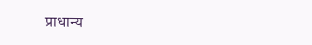प्राधान्य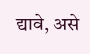द्यावे, असे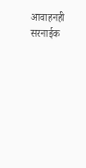आवाहनही सरनाईक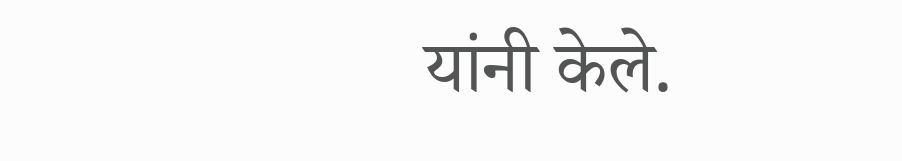यांनी केले.